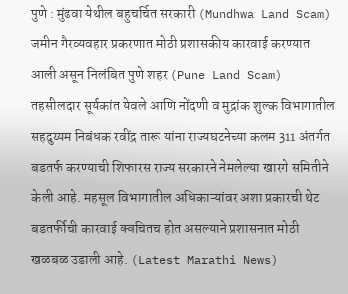पुणे : मुंढवा येथील बहुचर्चित सरकारी (Mundhwa Land Scam) जमीन गैरव्यवहार प्रकरणात मोठी प्रशासकीय कारवाई करण्यात आली असून निलंबित पुणे शहर (Pune Land Scam) तहसीलदार सूर्यकांत येवले आणि नोंदणी व मुद्रांक शुल्क विभागातील सहदुय्यम निबंधक रवींद्र तारू यांना राज्यघटनेच्या कलम 311 अंतर्गत बडतर्फ करण्याची शिफारस राज्य सरकारने नेमलेल्या खारगे समितीने केली आहे. महसूल विभागातील अधिकाऱ्यांवर अशा प्रकारची थेट बडतर्फीची कारवाई क्वचितच होत असल्याने प्रशासनात मोठी खळबळ उडाली आहे. (Latest Marathi News)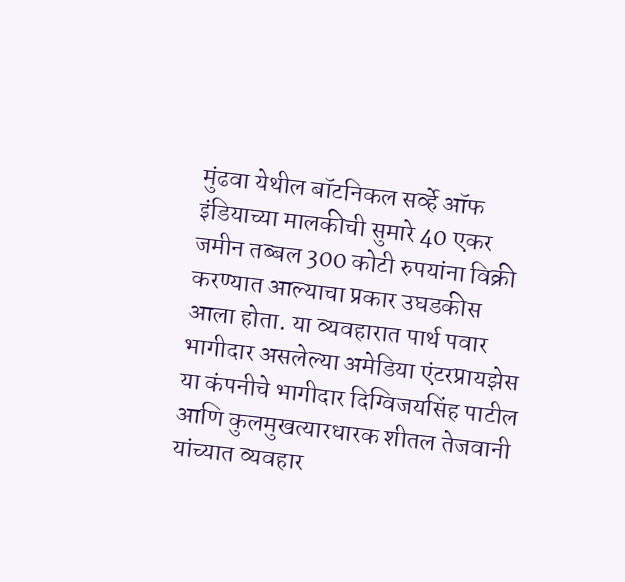मुंढवा येथील बॉटनिकल सर्व्हे ऑफ इंडियाच्या मालकीची सुमारे 40 एकर जमीन तब्बल 300 कोटी रुपयांना विक्री करण्यात आल्याचा प्रकार उघडकीस आला होता. या व्यवहारात पार्थ पवार भागीदार असलेल्या अमेडिया एंटरप्रायझेस या कंपनीचे भागीदार दिग्विजयसिंह पाटील आणि कुलमुखत्यारधारक शीतल तेजवानी यांच्यात व्यवहार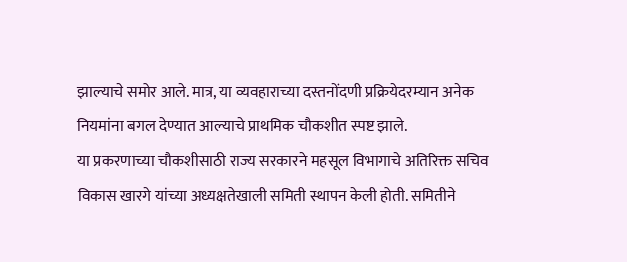झाल्याचे समोर आले. मात्र, या व्यवहाराच्या दस्तनोंदणी प्रक्रियेदरम्यान अनेक नियमांना बगल देण्यात आल्याचे प्राथमिक चौकशीत स्पष्ट झाले.
या प्रकरणाच्या चौकशीसाठी राज्य सरकारने महसूल विभागाचे अतिरिक्त सचिव विकास खारगे यांच्या अध्यक्षतेखाली समिती स्थापन केली होती. समितीने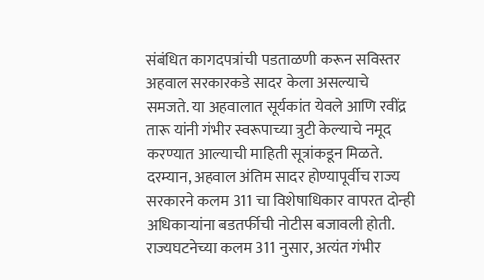संबंधित कागदपत्रांची पडताळणी करून सविस्तर अहवाल सरकारकडे सादर केला असल्याचे समजते. या अहवालात सूर्यकांत येवले आणि रवींद्र तारू यांनी गंभीर स्वरूपाच्या त्रुटी केल्याचे नमूद करण्यात आल्याची माहिती सूत्रांकडून मिळते.
दरम्यान, अहवाल अंतिम सादर होण्यापूर्वीच राज्य सरकारने कलम 311 चा विशेषाधिकार वापरत दोन्ही अधिकाऱ्यांना बडतर्फीची नोटीस बजावली होती. राज्यघटनेच्या कलम 311 नुसार, अत्यंत गंभीर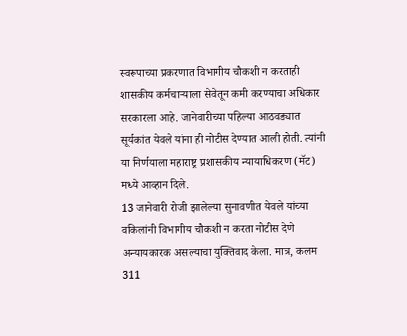स्वरूपाच्या प्रकरणात विभागीय चौकशी न करताही शासकीय कर्मचाऱ्याला सेवेतून कमी करण्याचा अधिकार सरकारला आहे. जानेवारीच्या पहिल्या आठवड्यात सूर्यकांत येवले यांना ही नोटीस देण्यात आली होती. त्यांनी या निर्णयाला महाराष्ट्र प्रशासकीय न्यायाधिकरण (मॅट) मध्ये आव्हान दिले.
13 जानेवारी रोजी झालेल्या सुनावणीत येवले यांच्या वकिलांनी विभागीय चौकशी न करता नोटीस देणे अन्यायकारक असल्याचा युक्तिवाद केला. मात्र, कलम 311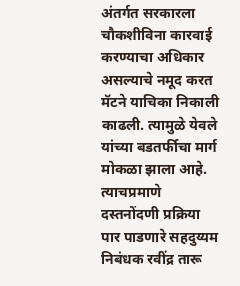अंतर्गत सरकारला चौकशीविना कारवाई करण्याचा अधिकार असल्याचे नमूद करत मॅटने याचिका निकाली काढली. त्यामुळे येवले यांच्या बडतर्फीचा मार्ग मोकळा झाला आहे. त्याचप्रमाणे दस्तनोंदणी प्रक्रिया पार पाडणारे सहदुय्यम निबंधक रवींद्र तारू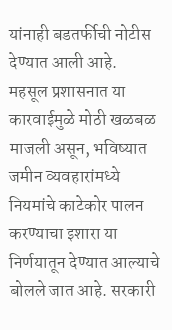यांनाही बडतर्फीची नोटीस देण्यात आली आहे.
महसूल प्रशासनात या कारवाईमुळे मोठी खळबळ माजली असून, भविष्यात जमीन व्यवहारांमध्ये नियमांचे काटेकोर पालन करण्याचा इशारा या निर्णयातून देण्यात आल्याचे बोलले जात आहे. सरकारी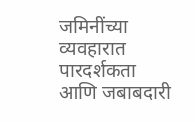जमिनींच्या व्यवहारात पारदर्शकता आणि जबाबदारी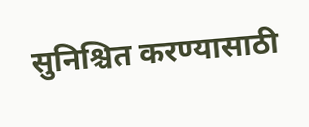सुनिश्चित करण्यासाठी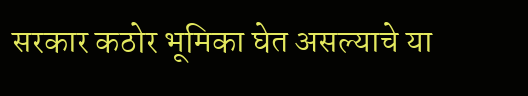सरकार कठोर भूमिका घेत असल्याचे या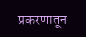प्रकरणातून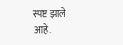स्पष्ट झाले आहे.